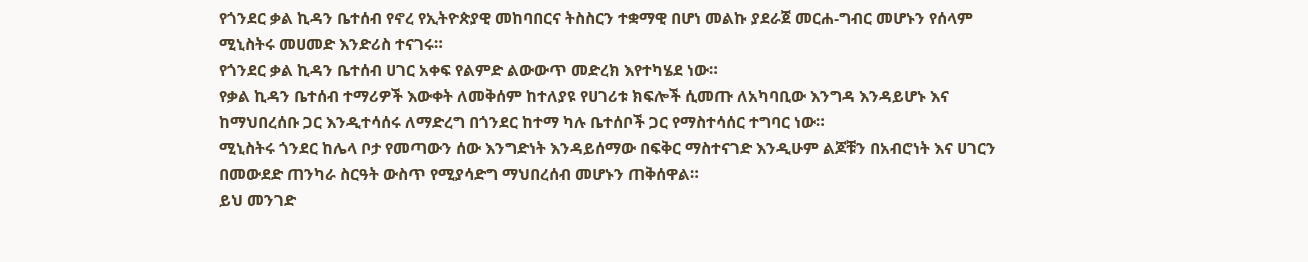የጎንደር ቃል ኪዳን ቤተሰብ የኖረ የኢትዮጵያዊ መከባበርና ትስስርን ተቋማዊ በሆነ መልኩ ያደራጀ መርሐ-ግብር መሆኑን የሰላም ሚኒስትሩ መሀመድ እንድሪስ ተናገሩ።
የጎንደር ቃል ኪዳን ቤተሰብ ሀገር አቀፍ የልምድ ልውውጥ መድረክ እየተካሄደ ነው።
የቃል ኪዳን ቤተሰብ ተማሪዎች እውቀት ለመቅሰም ከተለያዩ የሀገሪቱ ክፍሎች ሲመጡ ለአካባቢው እንግዳ እንዳይሆኑ እና ከማህበረሰቡ ጋር እንዲተሳሰሩ ለማድረግ በጎንደር ከተማ ካሉ ቤተሰቦች ጋር የማስተሳሰር ተግባር ነው።
ሚኒስትሩ ጎንደር ከሌላ ቦታ የመጣውን ሰው እንግድነት እንዳይሰማው በፍቅር ማስተናገድ እንዲሁም ልጆቹን በአብሮነት እና ሀገርን በመውደድ ጠንካራ ስርዓት ውስጥ የሚያሳድግ ማህበረሰብ መሆኑን ጠቅሰዋል።
ይህ መንገድ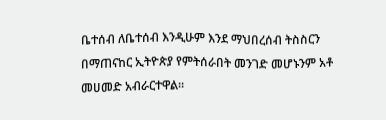ቤተሰብ ለቤተሰብ እንዲሁም እንደ ማህበረሰብ ትስስርን በማጠናከር ኢትዮጵያ የምትሰራበት መንገድ መሆኑንም አቶ መሀመድ አብራርተዋል።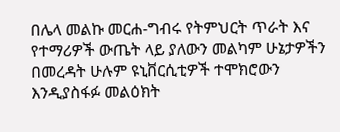በሌላ መልኩ መርሐ-ግብሩ የትምህርት ጥራት እና የተማሪዎች ውጤት ላይ ያለውን መልካም ሁኔታዎችን በመረዳት ሁሉም ዩኒቨርሲቲዎች ተሞክሮውን እንዲያስፋፉ መልዕክት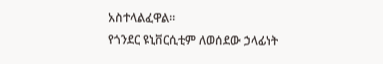አስተላልፈዋል።
የጎንደር ዩኒቨርሲቲም ለወሰደው ኃላፊነት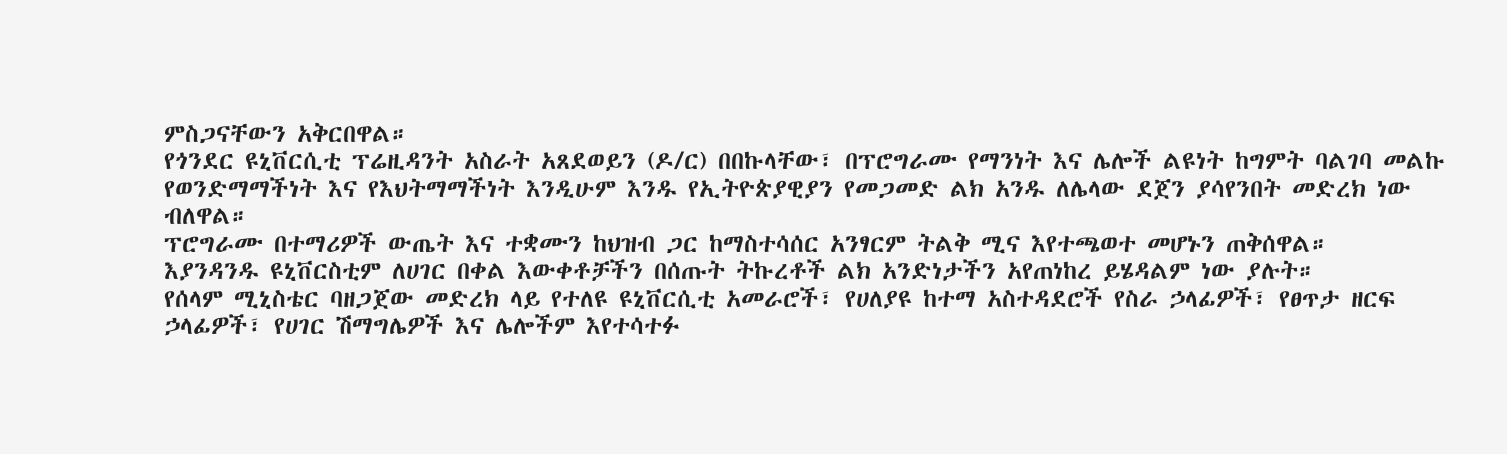ምስጋናቸውን አቅርበዋል።
የጎንደር ዩኒቨርሲቲ ፕሬዚዳንት አስራት አጸደወይን (ዶ/ር) በበኩላቸው፣ በፕሮግራሙ የማንነት እና ሌሎች ልዩነት ከግምት ባልገባ መልኩ የወንድማማችነት እና የእህትማማችነት እንዲሁም እንዱ የኢትዮጵያዊያን የመጋመድ ልክ አንዱ ለሌላው ደጀን ያሳየንበት መድረክ ነው ብለዋል።
ፕሮግራሙ በተማሪዎች ውጤት እና ተቋሙን ከህዝብ ጋር ከማስተሳሰር አንፃርም ትልቅ ሚና እየተጫወተ መሆኑን ጠቅሰዋል።
እያንዳንዱ ዩኒቨርስቲም ለሀገር በቀል እውቀቶቻችን በሰጡት ትኩረቶች ልክ አንድነታችን አየጠነከረ ይሄዳልም ነው ያሉት።
የሰላም ሚኒስቴር ባዘጋጀው መድረክ ላይ የተለዩ ዩኒቨርሲቲ አመራሮች፣ የሀለያዩ ከተማ አስተዳደሮች የስራ ኃላፊዎች፣ የፀጥታ ዘርፍ ኃላፊዎች፣ የሀገር ሽማግሌዎች እና ሌሎችም እየተሳተፉ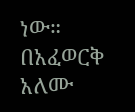ነው።
በአፈወርቅ አለሙ